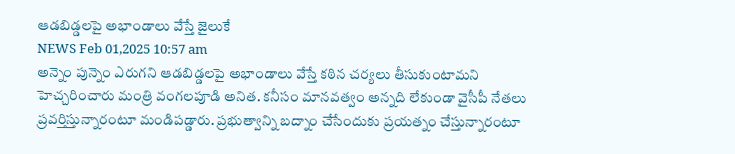ఆడబిడ్డలపై అభాండాలు వేస్తే జైలుకే
NEWS Feb 01,2025 10:57 am
అన్నెం పున్నెం ఎరుగని ఆడబిడ్డలపై అభాండాలు వేస్తే కఠిన చర్యలు తీసుకుంటామని హెచ్చరించారు మంత్రి వంగలపూడి అనిత. కనీసం మానవత్వం అన్నది లేకుండా వైసీపీ నేతలు ప్రవర్తిస్తున్నారంటూ మండిపడ్డారు. ప్రభుత్వాన్ని బద్నాం చేసేందుకు ప్రయత్నం చేస్తున్నారంటూ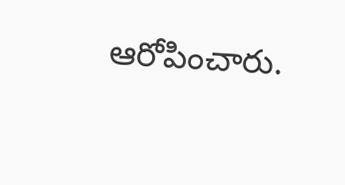ఆరోపించారు.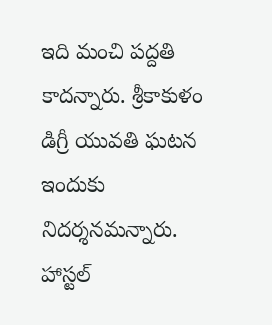ఇది మంచి పద్దతి కాదన్నారు. శ్రీకాకుళం డిగ్రీ యువతి ఘటన ఇందుకు నిదర్శనమన్నారు. హాస్టల్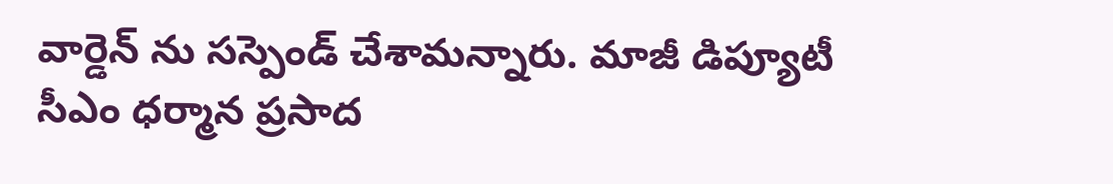వార్డెన్ ను సస్పెండ్ చేశామన్నారు. మాజీ డిప్యూటీ సీఎం ధర్మాన ప్రసాద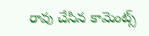రావు చేసిన కామెంట్స్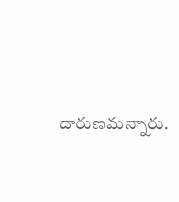దారుణమన్నారు.